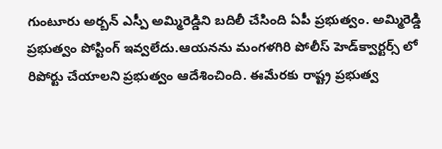గుంటూరు అర్బన్ ఎస్పీ అమ్మిరెడ్డిని బదిలీ చేసింది ఏపీ ప్రభుత్వం. అమ్మిరెడ్డి ప్రభుత్వం పోస్టింగ్ ఇవ్వలేదు.ఆయనను మంగళగిరి పోలీస్ హెడ్‌క్వార్టర్స్ లో రిపోర్టు చేయాలని ప్రభుత్వం ఆదేశించింది. ఈమేరకు రాష్ట్ర ప్రభుత్వ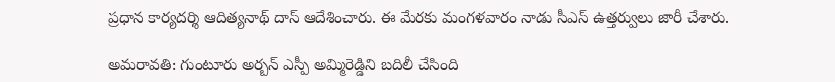ప్రధాన కార్యదర్శి ఆదిత్యనాథ్ దాస్ ఆదేశించారు. ఈ మేరకు మంగళవారం నాడు సీఎస్ ఉత్తర్వులు జారీ చేశారు.

అమరావతి: గుంటూరు అర్బన్ ఎస్పీ అమ్మిరెడ్డిని బదిలీ చేసింది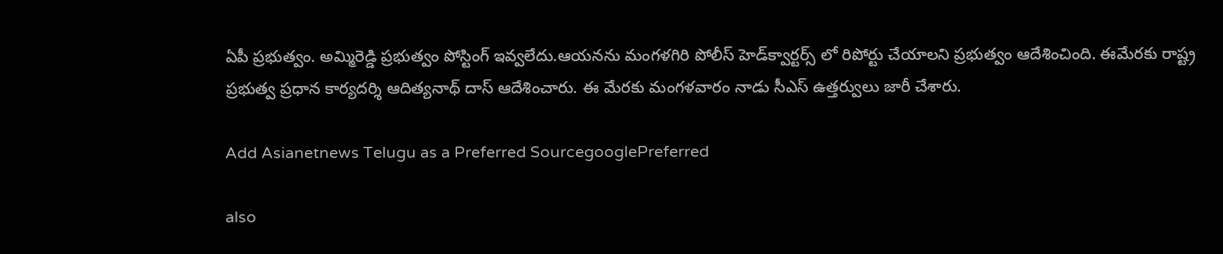ఏపీ ప్రభుత్వం. అమ్మిరెడ్డి ప్రభుత్వం పోస్టింగ్ ఇవ్వలేదు.ఆయనను మంగళగిరి పోలీస్ హెడ్‌క్వార్టర్స్ లో రిపోర్టు చేయాలని ప్రభుత్వం ఆదేశించింది. ఈమేరకు రాష్ట్ర ప్రభుత్వ ప్రధాన కార్యదర్శి ఆదిత్యనాథ్ దాస్ ఆదేశించారు. ఈ మేరకు మంగళవారం నాడు సీఎస్ ఉత్తర్వులు జారీ చేశారు.

Add Asianetnews Telugu as a Preferred SourcegooglePreferred

also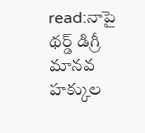read:నాపై థర్డ్ డిగ్రీ మానవ హక్కుల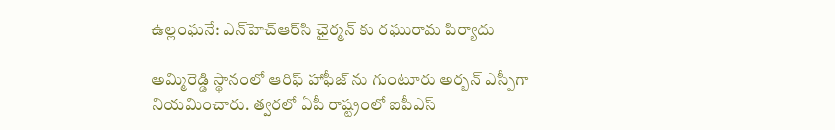ఉల్లంఘనే: ఎన్‌హెచ్‌ఆర్‌సి ఛైర్మన్ కు రఘురామ పిర్యాదు

అమ్మిరెడ్డి స్థానంలో ఆరిఫ్ హాఫీజ్ ను గుంటూరు అర్బన్ ఎస్పీగా నియమించారు. త్వరలో ఏపీ రాష్ట్రంలో ఐపీఎస్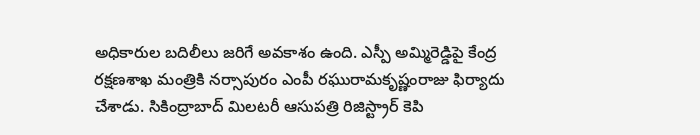అధికారుల బదిలీలు జరిగే అవకాశం ఉంది. ఎస్పీ అమ్మిరెడ్డిపై కేంద్ర రక్షణశాఖ మంత్రికి నర్సాపురం ఎంపీ రఘురామకృష్ణంరాజు ఫిర్యాదు చేశాడు. సికింద్రాబాద్ మిలటరీ ఆసుపత్రి రిజిస్ట్రార్ కెపి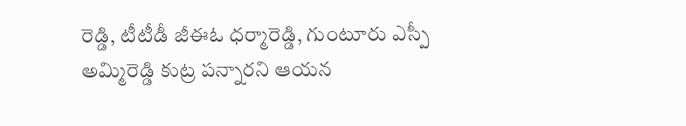రెడ్డి, టీటీడీ జీఈఓ ధర్మారెడ్డి, గుంటూరు ఎస్పీ అమ్మిరెడ్డి కుట్ర పన్నారని ఆయన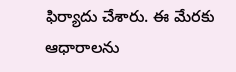ఫిర్యాదు చేశారు. ఈ మేరకు ఆధారాలను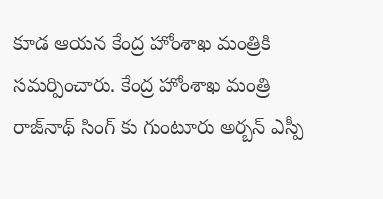కూడ ఆయన కేంద్ర హోంశాఖ మంత్రికి సమర్పించారు. కేంద్ర హోంశాఖ మంత్రి రాజ్‌నాథ్ సింగ్ కు గుంటూరు అర్బన్ ఎస్పీ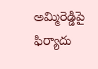అమ్మిరెడ్డిపై ఫిర్యాదు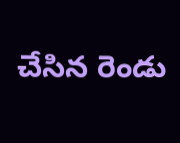చేసిన రెండు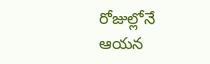రోజుల్లోనే ఆయన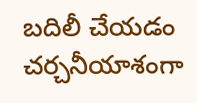బదిలీ చేయడం చర్చనీయాశంగా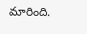మారింది.